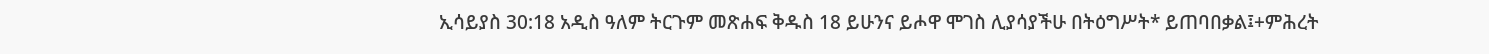ኢሳይያስ 30:18 አዲስ ዓለም ትርጉም መጽሐፍ ቅዱስ 18 ይሁንና ይሖዋ ሞገስ ሊያሳያችሁ በትዕግሥት* ይጠባበቃል፤+ምሕረት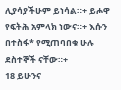ሊያሳያችሁም ይነሳል።+ ይሖዋ የፍትሕ አምላክ ነውና።+ እሱን በተስፋ* የሚጠባበቁ ሁሉ ደስተኞች ናቸው።+
18 ይሁንና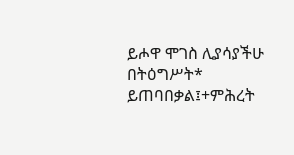ይሖዋ ሞገስ ሊያሳያችሁ በትዕግሥት* ይጠባበቃል፤+ምሕረት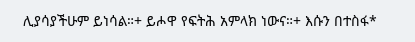ሊያሳያችሁም ይነሳል።+ ይሖዋ የፍትሕ አምላክ ነውና።+ እሱን በተስፋ*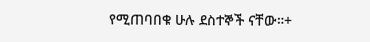የሚጠባበቁ ሁሉ ደስተኞች ናቸው።+